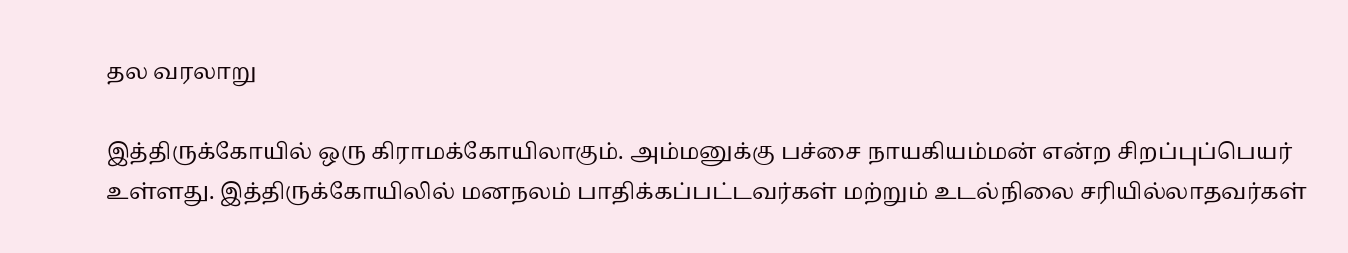தல வரலாறு

இத்திருக்கோயில் ஒரு கிராமக்கோயிலாகும். அம்மனுக்கு பச்சை நாயகியம்மன் என்ற சிறப்புப்பெயர் உள்ளது. இத்திருக்கோயிலில் மனநலம் பாதிக்கப்பட்டவர்கள் மற்றும் உடல்நிலை சரியில்லாதவர்கள்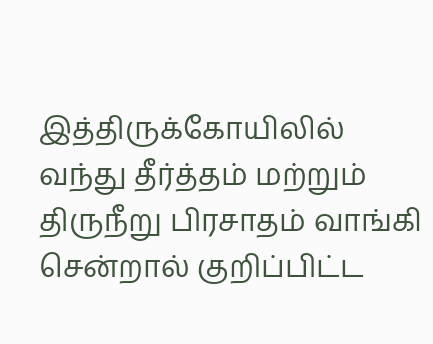இத்திருக்கோயிலில் வந்து தீர்த்தம் மற்றும் திருநீறு பிரசாதம் வாங்கி சென்றால் குறிப்பிட்ட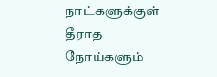நாட்களுக்குள் தீராத நோய்களும்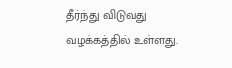தீர்ந்து விடுவது வழக்கத்தில் உள்ளது.